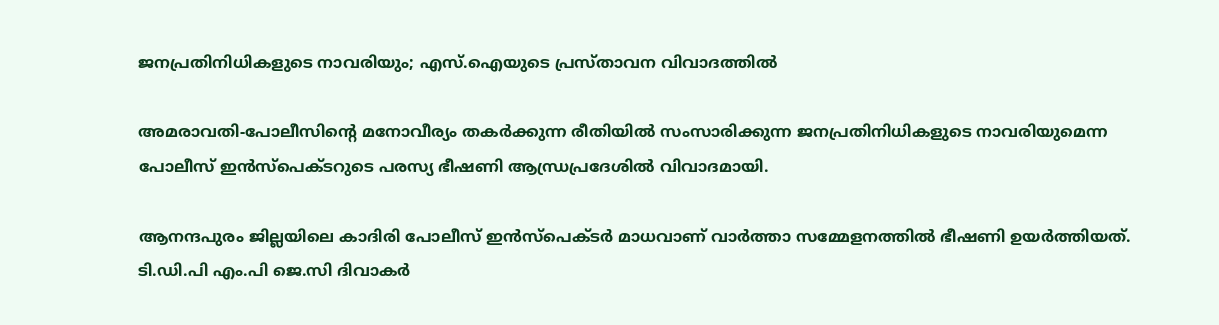ജനപ്രതിനിധികളുടെ നാവരിയും; എസ്.ഐയുടെ പ്രസ്താവന വിവാദത്തില്‍

അമരാവതി-പോലീസിന്റെ മനോവീര്യം തകര്‍ക്കുന്ന രീതിയില്‍ സംസാരിക്കുന്ന ജനപ്രതിനിധികളുടെ നാവരിയുമെന്ന പോലീസ് ഇന്‍സ്പെക്ടറുടെ പരസ്യ ഭീഷണി ആന്ധ്രപ്രദേശില്‍ വിവാദമായി.

ആനന്ദപുരം ജില്ലയിലെ കാദിരി പോലീസ് ഇന്‍സ്പെക്ടര്‍ മാധവാണ് വാര്‍ത്താ സമ്മേളനത്തില്‍ ഭീഷണി ഉയര്‍ത്തിയത്. ടി.ഡി.പി എം.പി ജെ.സി ദിവാകര്‍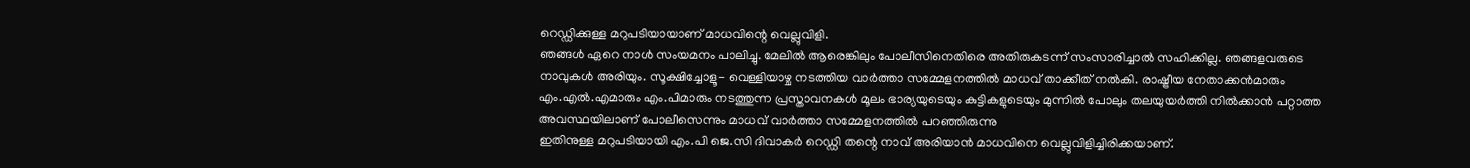റെഡ്ഡിക്കുള്ള മറുപടിയായാണ് മാധവിന്റെ വെല്ലുവിളി.
ഞങ്ങള്‍ ഏറെ നാള്‍ സംയമനം പാലിച്ചു. മേലില്‍ ആരെങ്കിലും പോലീസിനെതിരെ അതിരുകടന്ന് സംസാരിച്ചാല്‍ സഹിക്കില്ല. ഞങ്ങളവരുടെ നാവുകള്‍ അരിയും. സൂക്ഷിച്ചോളൂ- വെള്ളിയാഴ്ച നടത്തിയ വാര്‍ത്താ സമ്മേളനത്തില്‍ മാധവ് താക്കീത് നല്‍കി. രാഷ്ട്രീയ നേതാക്കന്‍മാരും എം.എല്‍.എമാരും എം.പിമാരും നടത്തുന്ന പ്രസ്താവനകള്‍ മൂലം ഭാര്യയുടെയും കുട്ടികളുടെയും മുന്നില്‍ പോലും തലയുയര്‍ത്തി നില്‍ക്കാന്‍ പറ്റാത്ത അവസ്ഥയിലാണ് പോലീസെന്നും മാധവ് വാര്‍ത്താ സമ്മേളനത്തില്‍ പറഞ്ഞിരുന്നു
ഇതിനുള്ള മറുപടിയായി എം.പി ജെ.സി ദിവാകര്‍ റെഡ്ഡി തന്റെ നാവ് അരിയാന്‍ മാധവിനെ വെല്ലുവിളിച്ചിരിക്കയാണ്.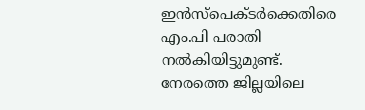ഇന്‍സ്‌പെക്ടര്‍ക്കെതിരെ എം.പി പരാതി നല്‍കിയിട്ടുമുണ്ട്.
നേരത്തെ ജില്ലയിലെ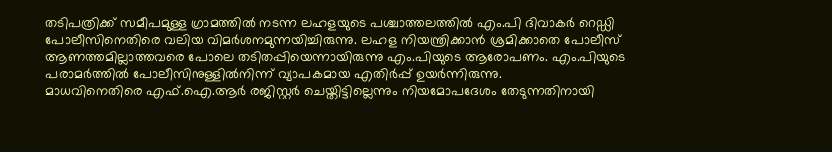തടിപത്രിക്ക് സമീപമുള്ള ഗ്രാമത്തില്‍ നടന്ന ലഹളയുടെ പശ്ചാത്തലത്തില്‍ എം.പി ദിവാകര്‍ റെഡ്ഡി പോലീസിനെതിരെ വലിയ വിമര്‍ശനമുന്നയിച്ചിരുന്നു. ലഹള നിയന്ത്രിക്കാന്‍ ശ്രമിക്കാതെ പോലീസ് ആണത്തമില്ലാത്തവരെ പോലെ തടിതപ്പിയെന്നായിരുന്നു എം.പിയുടെ ആരോപണം. എം.പിയുടെ പരാമര്‍ത്തില്‍ പോലീസിനുള്ളില്‍നിന്ന് വ്യാപകമായ എതിര്‍പ്പ് ഉയര്‍ന്നിരുന്നു.
മാധവിനെതിരെ എഫ്.ഐ.ആര്‍ രജിസ്റ്റര്‍ ചെയ്തിട്ടില്ലെന്നും നിയമോപദേശം തേടുന്നതിനായി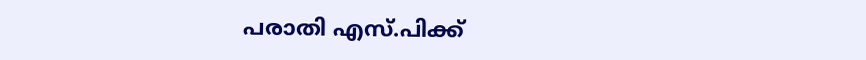പരാതി എസ്.പിക്ക്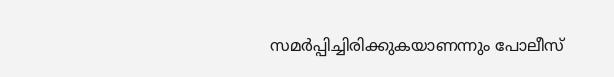സമര്‍പ്പിച്ചിരിക്കുകയാണന്നും പോലീസ്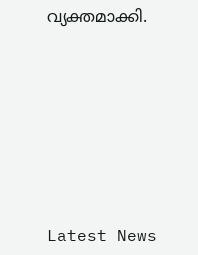വ്യക്തമാക്കി.







Latest News